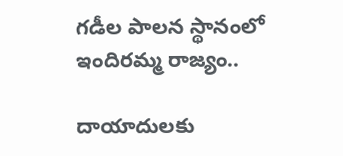గడీల పాలన స్థానంలో ఇందిరమ్మ రాజ్యం..

దాయాదులకు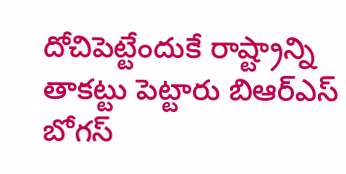దోచిపెట్టేందుకే రాష్ట్రాన్ని తాకట్టు పెట్టారు బిఆర్ఎస్ బోగస్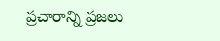ప్రచారాన్ని ప్రజలు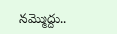నమ్మొద్దు..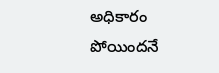అధికారం పోయిందనే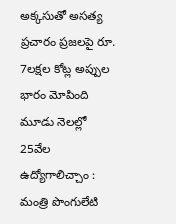అక్కసుతో అసత్య ప్రచారం ప్రజలపై రూ. 7లక్షల కోట్ల అప్పుల భారం మోపింది మూడు నెలల్లో 25వేల ఉద్యోగాలిచ్చాం : మంత్రి పొంగులేటి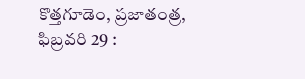కొత్తగూడెం, ప్రజాతంత్ర, ఫిబ్రవరి 29 :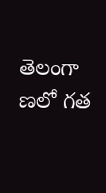తెలంగా ణలో గత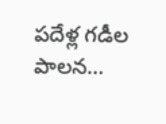పదేళ్ల గడీల పాలన…